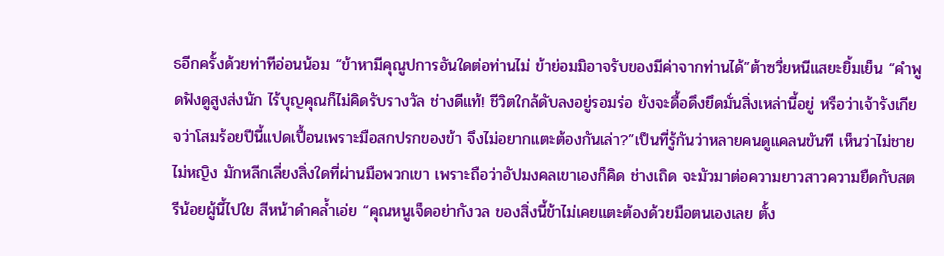ธอีกครั้งด้วยท่าทีอ่อนน้อม “ข้าหามีคุณูปการอันใดต่อท่านไม่ ข้าย่อมมิอาจรับของมีค่าจากท่านได้”ต้าซวี่ยหนีแสยะยิ้มเย็น “คำพูดฟังดูสูงส่งนัก ไร้บุญคุณก็ไม่คิดรับรางวัล ช่างดีแท้! ชีวิตใกล้ดับลงอยู่รอมร่อ ยังจะดื้อดึงยึดมั่นสิ่งเหล่านี้อยู่ หรือว่าเจ้ารังเกียจว่าโสมร้อยปีนี้แปดเปื้อนเพราะมือสกปรกของข้า จึงไม่อยากแตะต้องกันเล่า?”เป็นที่รู้กันว่าหลายคนดูแคลนขันที เห็นว่าไม่ชายไม่หญิง มักหลีกเลี่ยงสิ่งใดที่ผ่านมือพวกเขา เพราะถือว่าอัปมงคลเขาเองก็คิด ช่างเถิด จะมัวมาต่อความยาวสาวความยืดกับสตรีน้อยผู้นี้ไปใย สีหน้าดำคล้ำเอ่ย “คุณหนูเจ็ดอย่ากังวล ของสิ่งนี้ข้าไม่เคยแตะต้องด้วยมือตนเองเลย ตั้ง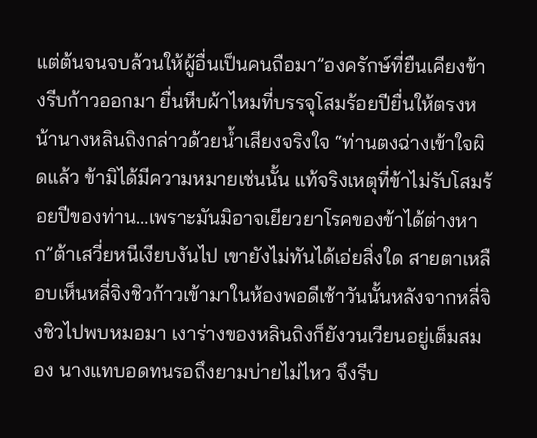แต่ต้นจนจบล้วนให้ผู้อื่นเป็นคนถือมา”องครักษ์ที่ยืนเคียงข้างรีบก้าวออกมา ยื่นหีบผ้าไหมที่บรรจุโสมร้อยปียื่นให้ตรงหน้านางหลินถิงกล่าวด้วยน้ำเสียงจริงใจ “ท่านตงฉ่างเข้าใจผิดแล้ว ข้ามิได้มีความหมายเช่นนั้น แท้จริงเหตุที่ข้าไม่รับโสมร้อยปีของท่าน…เพราะมันมิอาจเยียวยาโรคของข้าได้ต่างหาก”ต้าเสวี่ยหนีเงียบงันไป เขายังไม่ทันได้เอ่ยสิ่งใด สายตาเหลือบเห็นหลี่จิงชิวก้าวเข้ามาในห้องพอดีเช้าวันนั้นหลังจากหลี่จิงชิวไปพบหมอมา เงาร่างของหลินถิงก็ยังวนเวียนอยู่เต็มสมอง นางแทบอดทนรอถึงยามบ่ายไม่ไหว จึงรีบ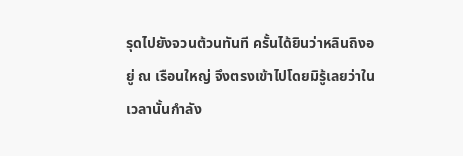รุดไปยังจวนต้วนทันที ครั้นได้ยินว่าหลินถิงอยู่ ณ เรือนใหญ่ จึงตรงเข้าไปโดยมิรู้เลยว่าในเวลานั้นกำลัง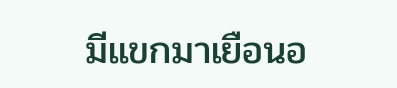มีแขกมาเยือนอ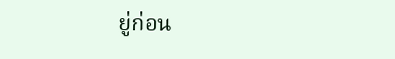ยู่ก่อน